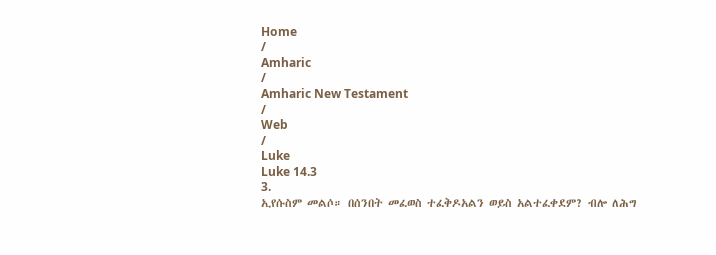Home
/
Amharic
/
Amharic New Testament
/
Web
/
Luke
Luke 14.3
3.
ኢየሱስም መልሶ። በሰንበት መፈወስ ተፈቅዶአልን ወይስ አልተፈቀደም? ብሎ ለሕግ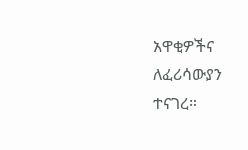አዋቂዎችና ለፈሪሳውያን ተናገረ።